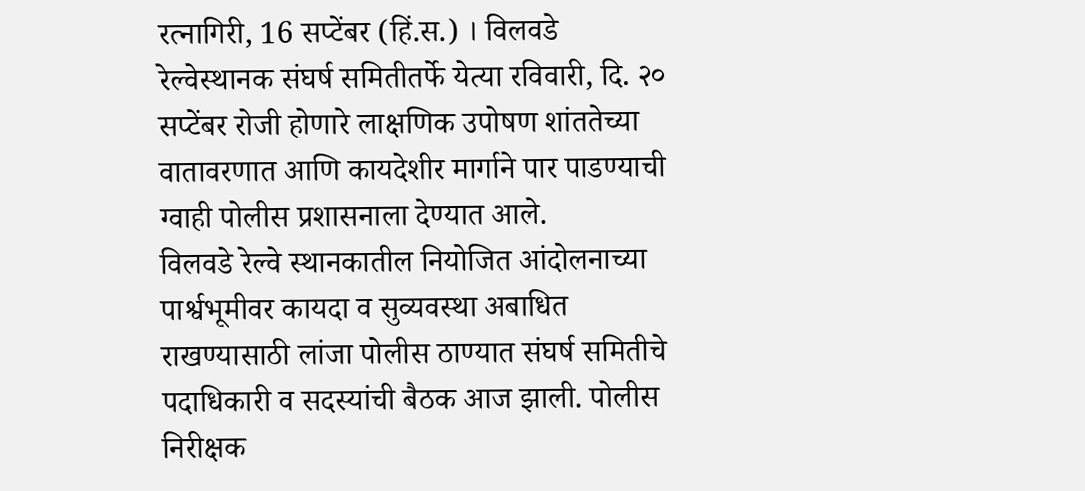रत्नागिरी, 16 सप्टेंबर (हिं.स.) । विलवडे रेल्वेस्थानक संघर्ष समितीतर्फे येत्या रविवारी, दि. २० सप्टेंबर रोजी होणारे लाक्षणिक उपोषण शांततेच्या वातावरणात आणि कायदेशीर मार्गाने पार पाडण्याची ग्वाही पोलीस प्रशासनाला देण्यात आले.
विलवडे रेल्वे स्थानकातील नियोजित आंदोलनाच्या पार्श्वभूमीवर कायदा व सुव्यवस्था अबाधित राखण्यासाठी लांजा पोलीस ठाण्यात संघर्ष समितीचे पदाधिकारी व सदस्यांची बैठक आज झाली. पोलीस निरीक्षक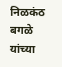निळकंठ बगळे यांच्या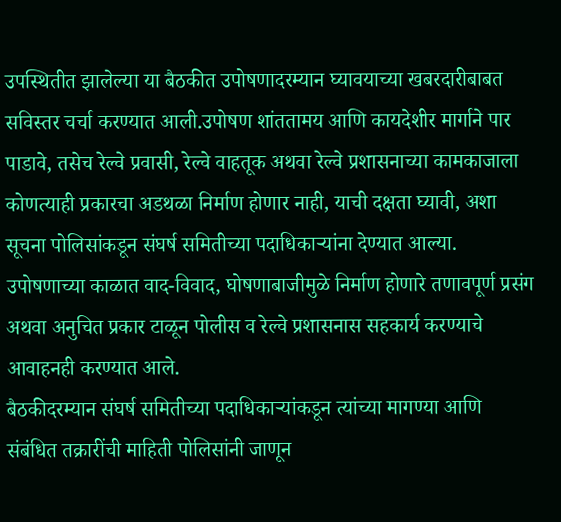उपस्थितीत झालेल्या या बैठकीत उपोषणादरम्यान घ्यावयाच्या खबरदारीबाबत सविस्तर चर्चा करण्यात आली.उपोषण शांततामय आणि कायदेशीर मार्गाने पार पाडावे, तसेच रेल्वे प्रवासी, रेल्वे वाहतूक अथवा रेल्वे प्रशासनाच्या कामकाजाला कोणत्याही प्रकारचा अडथळा निर्माण होणार नाही, याची दक्षता घ्यावी, अशा सूचना पोलिसांकडून संघर्ष समितीच्या पदाधिकाऱ्यांना देण्यात आल्या. उपोषणाच्या काळात वाद-विवाद, घोषणाबाजीमुळे निर्माण होणारे तणावपूर्ण प्रसंग अथवा अनुचित प्रकार टाळून पोलीस व रेल्वे प्रशासनास सहकार्य करण्याचे आवाहनही करण्यात आले.
बैठकीदरम्यान संघर्ष समितीच्या पदाधिकाऱ्यांकडून त्यांच्या मागण्या आणि संबंधित तक्रारींची माहिती पोलिसांनी जाणून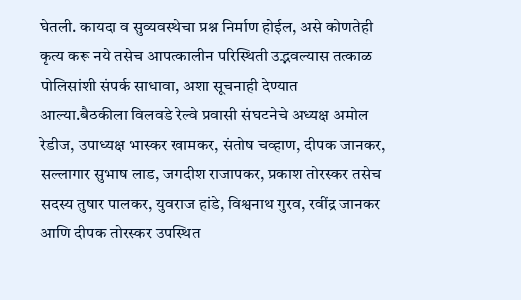घेतली. कायदा व सुव्यवस्थेचा प्रश्न निर्माण होईल, असे कोणतेही कृत्य करू नये तसेच आपत्कालीन परिस्थिती उद्भवल्यास तत्काळ पोलिसांशी संपर्क साधावा, अशा सूचनाही देण्यात आल्या.बैठकीला विलवडे रेल्वे प्रवासी संघटनेचे अध्यक्ष अमोल रेडीज, उपाध्यक्ष भास्कर खामकर, संतोष चव्हाण, दीपक जानकर, सल्लागार सुभाष लाड, जगदीश राजापकर, प्रकाश तोरस्कर तसेच सदस्य तुषार पालकर, युवराज हांडे, विश्वनाथ गुरव, रवींद्र जानकर आणि दीपक तोरस्कर उपस्थित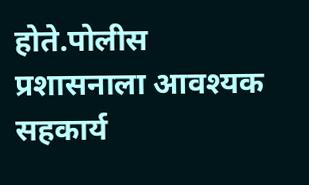होते.पोलीस प्रशासनाला आवश्यक सहकार्य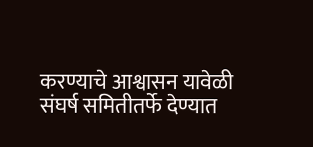करण्याचे आश्वासन यावेळी संघर्ष समितीतर्फे देण्यात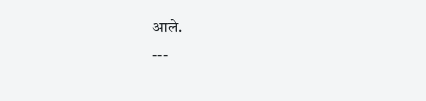आले.
---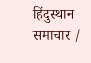हिंदुस्थान समाचार /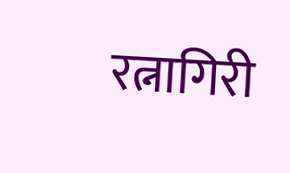रत्नागिरी